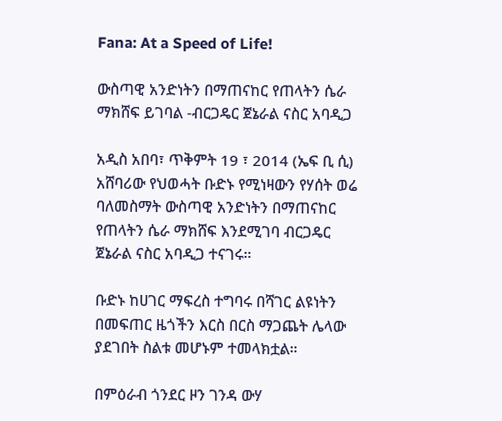Fana: At a Speed of Life!

ውስጣዊ አንድነትን በማጠናከር የጠላትን ሴራ ማክሸፍ ይገባል -ብርጋዴር ጀኔራል ናስር አባዲጋ

አዲስ አበባ፣ ጥቅምት 19 ፣ 2014 (ኤፍ ቢ ሲ) አሸባሪው የህወሓት ቡድኑ የሚነዛውን የሃሰት ወሬ ባለመስማት ውስጣዊ አንድነትን በማጠናከር የጠላትን ሴራ ማክሸፍ እንደሚገባ ብርጋዴር ጀኔራል ናስር አባዲጋ ተናገሩ።

ቡድኑ ከሀገር ማፍረስ ተግባሩ በሻገር ልዩነትን በመፍጠር ዜጎችን እርስ በርስ ማጋጨት ሌላው ያደገበት ስልቱ መሆኑም ተመላክቷል።

በምዕራብ ጎንደር ዞን ገንዳ ውሃ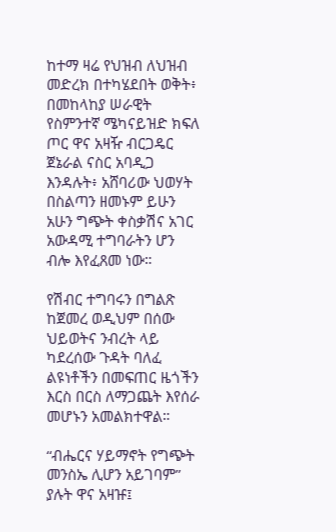ከተማ ዛሬ የህዝብ ለህዝብ መድረክ በተካሄደበት ወቅት፥ በመከላከያ ሠራዊት የስምንተኛ ሜካናይዝድ ክፍለ ጦር ዋና አዛዥ ብርጋዴር ጀኔራል ናስር አባዲጋ እንዳሉት፥ አሸባሪው ህወሃት በስልጣን ዘመኑም ይሁን አሁን ግጭት ቀስቃሽና አገር አውዳሚ ተግባራትን ሆን ብሎ እየፈጸመ ነው።

የሽብር ተግባሩን በግልጽ ከጀመረ ወዲህም በሰው ህይወትና ንብረት ላይ ካደረሰው ጉዳት ባለፈ ልዩነቶችን በመፍጠር ዜጎችን እርስ በርስ ለማጋጨት እየሰራ መሆኑን አመልክተዋል።

“ብሔርና ሃይማኖት የግጭት መንስኤ ሊሆን አይገባም” ያሉት ዋና አዛዡ፤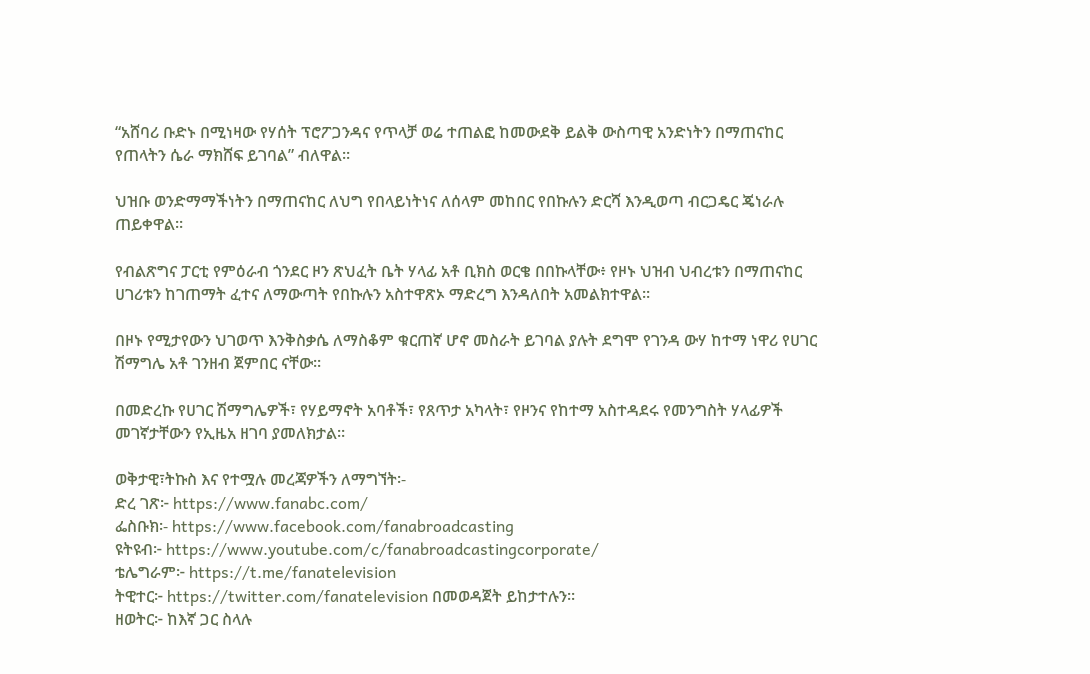“አሸባሪ ቡድኑ በሚነዛው የሃሰት ፕሮፖጋንዳና የጥላቻ ወሬ ተጠልፎ ከመውደቅ ይልቅ ውስጣዊ አንድነትን በማጠናከር የጠላትን ሴራ ማክሸፍ ይገባል” ብለዋል።

ህዝቡ ወንድማማችነትን በማጠናከር ለህግ የበላይነትነና ለሰላም መከበር የበኩሉን ድርሻ እንዲወጣ ብርጋዴር ጄነራሉ ጠይቀዋል።

የብልጽግና ፓርቲ የምዕራብ ጎንደር ዞን ጽህፈት ቤት ሃላፊ አቶ ቢክስ ወርቄ በበኩላቸው፥ የዞኑ ህዝብ ህብረቱን በማጠናከር ሀገሪቱን ከገጠማት ፈተና ለማውጣት የበኩሉን አስተዋጽኦ ማድረግ እንዳለበት አመልክተዋል።

በዞኑ የሚታየውን ህገወጥ እንቅስቃሴ ለማስቆም ቁርጠኛ ሆኖ መስራት ይገባል ያሉት ደግሞ የገንዳ ውሃ ከተማ ነዋሪ የሀገር ሽማግሌ አቶ ገንዘብ ጀምበር ናቸው።

በመድረኩ የሀገር ሽማግሌዎች፣ የሃይማኖት አባቶች፣ የጸጥታ አካላት፣ የዞንና የከተማ አስተዳደሩ የመንግስት ሃላፊዎች መገኛታቸውን የኢዜአ ዘገባ ያመለክታል።

ወቅታዊ፣ትኩስ እና የተሟሉ መረጃዎችን ለማግኘት፡-
ድረ ገጽ፦ https://www.fanabc.com/
ፌስቡክ፡- https://www.facebook.com/fanabroadcasting
ዩትዩብ፦ https://www.youtube.com/c/fanabroadcastingcorporate/
ቴሌግራም፦ https://t.me/fanatelevision
ትዊተር፦ https://twitter.com/fanatelevision በመወዳጀት ይከታተሉን፡፡
ዘወትር፦ ከእኛ ጋር ስላሉ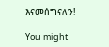እናመሰግናለን!

You might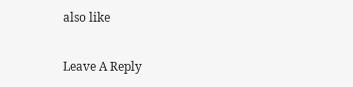also like

Leave A Reply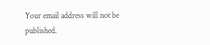Your email address will not be published.